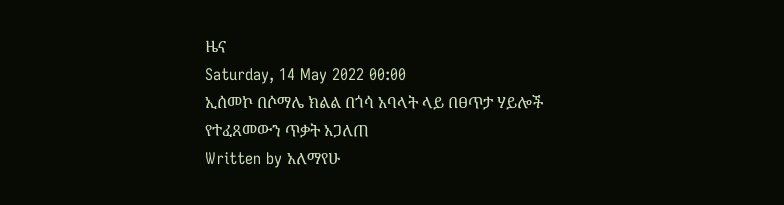ዜና
Saturday, 14 May 2022 00:00
ኢሰመኮ በሶማሌ ክልል በጎሳ አባላት ላይ በፀጥታ ሃይሎች የተፈጸመውን ጥቃት አጋለጠ
Written by አለማየሁ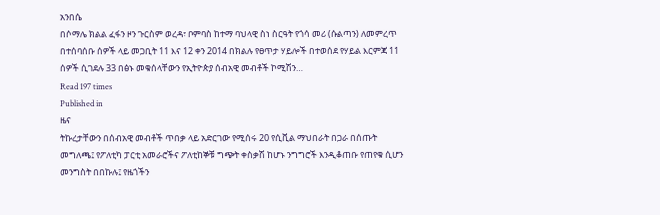አንበሴ
በሶማሌ ክልል ፈፋን ዞን ጉርስም ወረዳ፣ ቦምባስ ከተማ ባህላዊ ስነ ስርዓት የጎሳ መሪ (ሱልጣን) ለመምረጥ በተሰባሰቡ ሰዎች ላይ መጋቢት 11 እና 12 ቀን 2014 በክልሉ የፀጥታ ሃይሎች በተወሰደ የሃይል እርምጃ 11 ሰዎች ሲገደሉ 33 በፅኑ መቁሰላቸውን የኢትዮጵያ ሰብአዊ መብቶች ኮሚሽን…
Read 197 times
Published in
ዜና
ትኩረታቸውን በሰብአዊ መብቶች ጥበቃ ላይ አድርገው የሚሰሩ 20 የሲቪል ማህበራት በጋራ በሰጡት መግለጫ፤ የፖለቲካ ፓርቲ አመራሮችና ፖለቲከኞቹ ግጭት ቀስቃሽ ከሆኑ ንግግሮች እንዲቆጠቡ የጠየቁ ሲሆን መንግስት በበኩሉ፤ የዜጎችን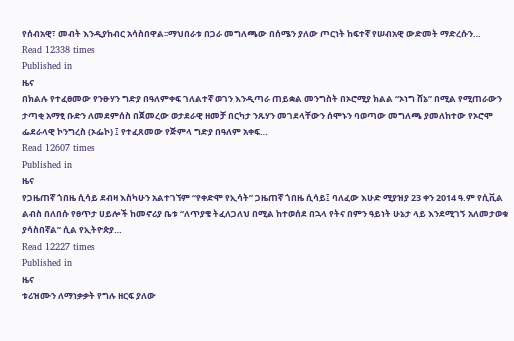የሰብአዊ፣ መብት እንዲያከብር አሳስበዋል፡፡ማህበራቱ በጋራ መግለጫው በሰሜን ያለው ጦርነት ከፍተኛ የሠብአዊ ውድመት ማድረሱን…
Read 12338 times
Published in
ዜና
በክልሉ የተፈፀመው የንፁሃን ግድያ በዓለምቀፍ ገለልተኛ ወገን እንዲጣራ ጠይቋል መንግስት በኦሮሚያ ክልል “ኦነግ ሸኔ” በሚል የሚጠራውን ታጣቂ አማፂ ቡድን ለመደምሰስ በጀመረው ወታደራዊ ዘመቻ በርካታ ንጹሃን መገደላቸውን ሰሞኑን ባወጣው መግለጫ ያመለከተው የኦሮሞ ፌደራላዊ ኮንግረስ (ኦፌኮ) ፤ የተፈጸመው የጅምላ ግድያ በዓለም አቀፍ…
Read 12607 times
Published in
ዜና
የጋዜጠኛ ጎበዜ ሲሳይ ደብዛ እስካሁን አልተገኘም “የቀድሞ የኢሳት” ጋዜጠኛ ጎበዜ ሲሳይ፤ ባለፈው እሁድ ሚያዝያ 23 ቀን 2014 ዓ.ም የሲቪል ልብስ በለበሱ የፀጥታ ሀይሎች ከመኖሪያ ቤቱ “ለጥያቄ ትፈለጋለህ በሚል ከተወሰደ በኋላ የትና በምን ዓይነት ሁኔታ ላይ እንደሚገኝ አለመታወቁ ያሳስበኛል” ሲል የኢትዮጵያ…
Read 12227 times
Published in
ዜና
ቱሪዝሙን ለማነቃቃት የግሉ ዘርፍ ያለው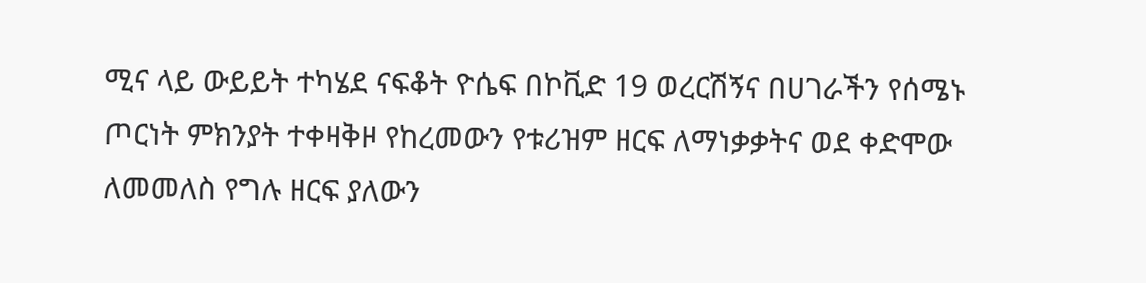ሚና ላይ ውይይት ተካሄደ ናፍቆት ዮሴፍ በኮቪድ 19 ወረርሽኝና በሀገራችን የሰሜኑ ጦርነት ምክንያት ተቀዛቅዞ የከረመውን የቱሪዝም ዘርፍ ለማነቃቃትና ወደ ቀድሞው ለመመለስ የግሉ ዘርፍ ያለውን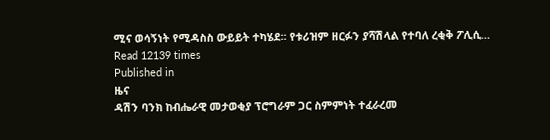ሚና ወሳኝነት የሚዳስስ ውይይት ተካሄደ፡፡ የቱሪዝም ዘርፉን ያሻሽላል የተባለ ረቂቅ ፖሊሲ…
Read 12139 times
Published in
ዜና
ዳሽን ባንክ ከብሔራዊ መታወቂያ ፕሮግራም ጋር ስምምነት ተፈራረመ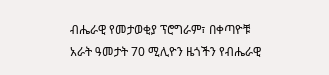ብሔራዊ የመታወቂያ ፕሮግራም፣ በቀጣዮቹ አራት ዓመታት 70 ሚሊዮን ዜጎችን የብሔራዊ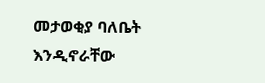መታወቂያ ባለቤት እንዲኖራቸው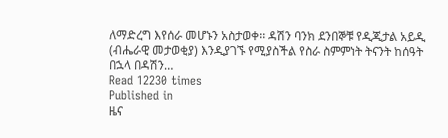ለማድረግ እየሰራ መሆኑን አስታወቀ፡፡ ዳሽን ባንክ ደንበኞቹ የዲጂታል አይዲ (ብሔራዊ መታወቂያ) እንዲያገኙ የሚያስችል የስራ ስምምነት ትናንት ከሰዓት በኋላ በዳሽን…
Read 12230 times
Published in
ዜና